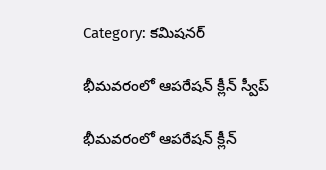Category: కమిషనర్

భీమవరంలో ఆపరేషన్ క్లీన్ స్వీప్

భీమవరంలో ఆపరేషన్ క్లీన్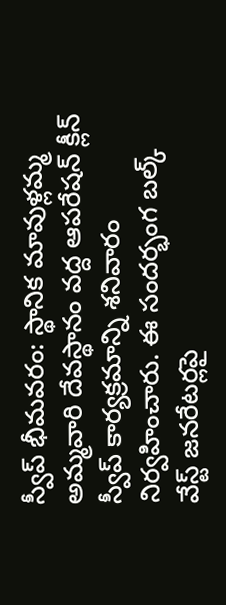స్వీప్ భీమవరం: స్థానిక మావుళ్లమ్మ అమ్మవారి దేవస్థానం వద్ద ఆపరేషన్ క్లీన్ స్వీప్ కార్యక్రమాన్ని శనివారం నిర్వహించారు. ఈ సందర్భంగ బల్క్ వేస్ట్ జనరేటర్లపై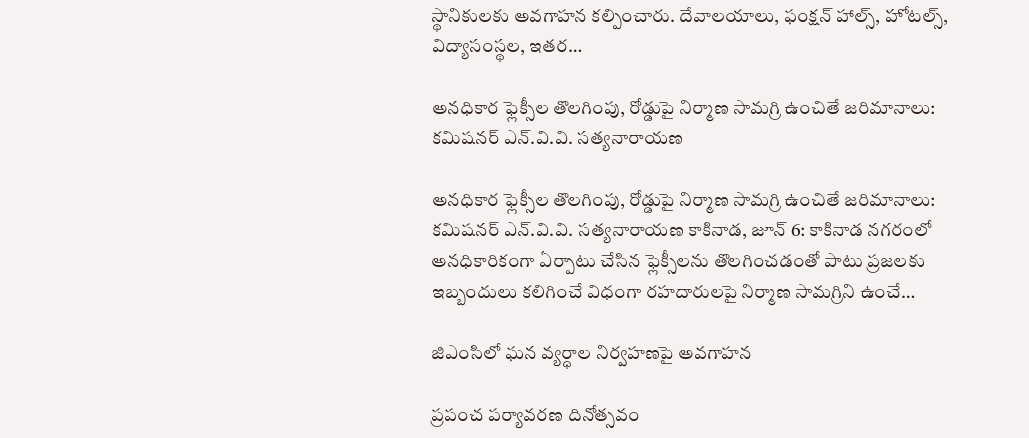స్థానికులకు అవగాహన కల్పించారు. దేవాలయాలు, ఫంక్షన్ హాల్స్, హోటల్స్, విద్యాసంస్థల, ఇతర…

అనధికార ఫ్లెక్సీల తొలగింపు, రోడ్డుపై నిర్మాణ సామగ్రి ఉంచితే జరిమానాలు: కమిషనర్ ఎన్.వి.వి. సత్యనారాయణ

అనధికార ఫ్లెక్సీల తొలగింపు, రోడ్డుపై నిర్మాణ సామగ్రి ఉంచితే జరిమానాలు: కమిషనర్ ఎన్.వి.వి. సత్యనారాయణ కాకినాడ, జూన్ 6: కాకినాడ నగరంలో అనధికారికంగా ఏర్పాటు చేసిన ఫ్లెక్సీలను తొలగించడంతో పాటు ప్రజలకు ఇబ్బందులు కలిగించే విధంగా రహదారులపై నిర్మాణ సామగ్రిని ఉంచే…

జిఎంసిలో ఘన వ్యర్ధాల నిర్వహణపై అవగాహన

ప్రపంచ పర్యావరణ దినోత్సవం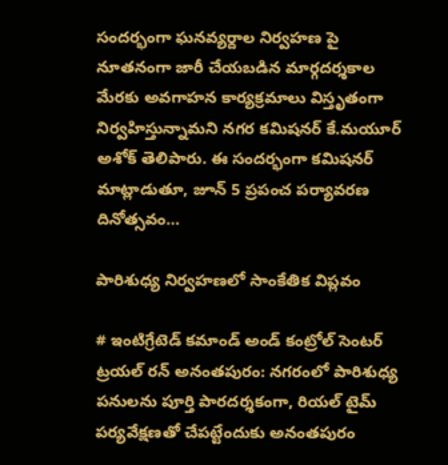సందర్భంగా ఘనవ్యర్దాల నిర్వహణ పై నూతనంగా జారీ చేయబడిన మార్గదర్శకాల మేరకు అవగాహన కార్యక్రమాలు విస్తృతంగా నిర్వహిస్తున్నామని నగర కమిషనర్ కే.మయూర్ అశోక్ తెలిపారు. ఈ సందర్భంగా కమిషనర్ మాట్లాడుతూ, జూన్ 5 ప్రపంచ పర్యావరణ దినోత్సవం…

పారిశుధ్య నిర్వహణలో సాంకేతిక విప్లవం

# ఇంటిగ్రేటెడ్ కమాండ్ అండ్ కంట్రోల్ సెంటర్ ట్రయల్ రన్ అనంతపురం: నగరంలో పారిశుధ్య పనులను పూర్తి పారదర్శకంగా, రియల్ టైమ్ పర్యవేక్షణతో చేపట్టేందుకు అనంతపురం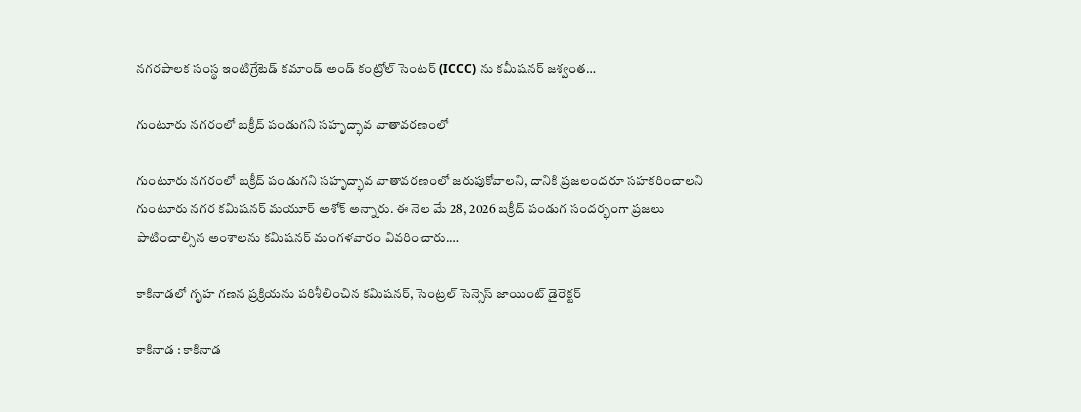నగరపాలక సంస్థ ఇంటిగ్రేటెడ్ కమాండ్ అండ్ కంట్రోల్ సెంటర్ (ICCC) ను కమీషనర్ జశ్వంత…

గుంటూరు నగరంలో బక్రీద్ పండుగని సహృద్భావ వాతావరణంలో

గుంటూరు నగరంలో బక్రీద్ పండుగని సహృద్భావ వాతావరణంలో జరుపుకోవాలని, దానికి ప్రజలందరూ సహకరించాలని గుంటూరు నగర కమిషనర్ మయూర్ అశోక్ అన్నారు. ఈ నెల మే 28, 2026 బక్రీద్ పండుగ సందర్భంగా ప్రజలు పాటించాల్సిన అంశాలను కమిషనర్ మంగళవారం వివరించారు.…

కాకినాడలో గృహ గణన ప్రక్రియను పరిశీలించిన కమిషనర్, సెంట్రల్ సెన్సెస్ జాయింట్ డైరెక్టర్

కాకినాడ : కాకినాడ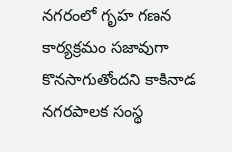నగరంలో గృహ గణన కార్యక్రమం సజావుగా కొనసాగుతోందని కాకినాడ నగరపాలక సంస్థ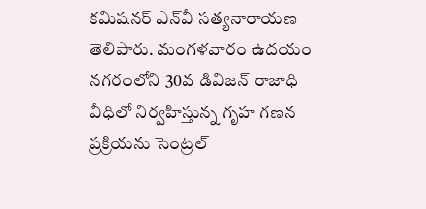కమిషనర్ ఎన్‌వీ సత్యనారాయణ తెలిపారు. మంగళవారం ఉదయం నగరంలోని 30వ డివిజన్ రాజాధి వీధిలో నిర్వహిస్తున్న గృహ గణన ప్రక్రియను సెంట్రల్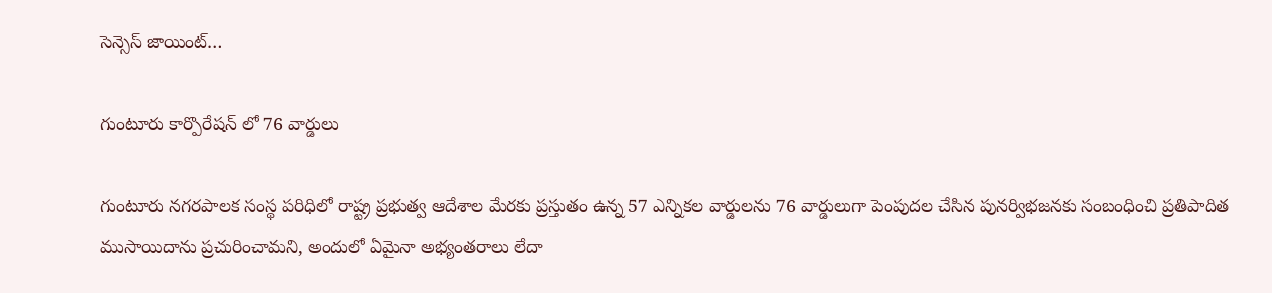సెన్సెస్ జాయింట్…

గుంటూరు కార్పొరేషన్ లో 76 వార్డులు

గుంటూరు నగరపాలక సంస్థ పరిధిలో రాష్ట్ర ప్రభుత్వ ఆదేశాల మేరకు ప్రస్తుతం ఉన్న 57 ఎన్నికల వార్డులను 76 వార్డులుగా పెంపుదల చేసిన పునర్విభజనకు సంబంధించి ప్రతిపాదిత ముసాయిదాను ప్రచురించామని, అందులో ఏమైనా అభ్యంతరాలు లేదా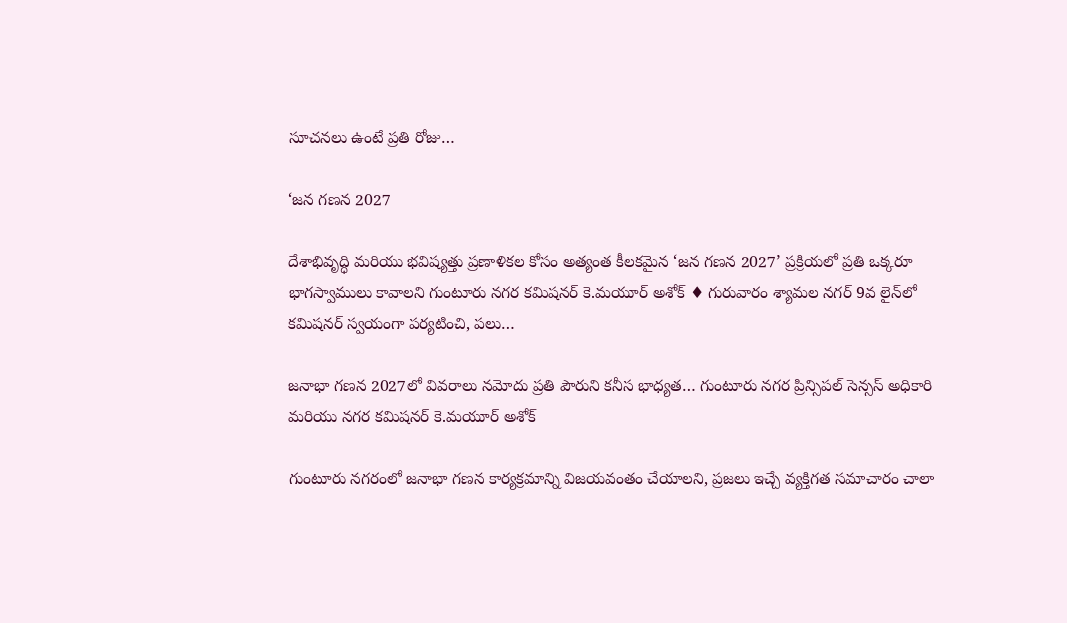సూచనలు ఉంటే ప్రతి రోజు…

‘జన గణన 2027

దేశాభివృద్ధి మరియు భవిష్యత్తు ప్రణాళికల కోసం అత్యంత కీలకమైన ‘జన గణన 2027’ ప్రక్రియలో ప్రతి ఒక్కరూ భాగస్వాములు కావాలని గుంటూరు నగర కమిషనర్ కె.మయూర్ అశోక్ ♦ గురువారం శ్యామల నగర్ 9వ లైన్‌లో కమిషనర్ స్వయంగా పర్యటించి, పలు…

జనాభా గణన 2027లో వివరాలు నమోదు ప్రతి పౌరుని కనీస భాధ్యత… గుంటూరు నగర ప్రిన్సిపల్ సెన్సస్ అధికారి మరియు నగర కమిషనర్ కె.మయూర్ అశోక్

గుంటూరు నగరంలో జనాభా గణన కార్యక్రమాన్ని విజయవంతం చేయాలని, ప్రజలు ఇచ్చే వ్యక్తిగత సమాచారం చాలా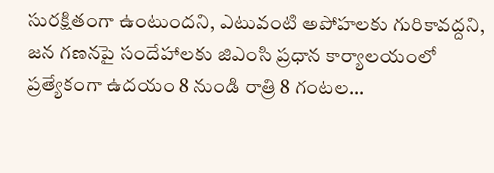సురక్షితంగా ఉంటుందని, ఎటువంటి అపోహలకు గురికావద్దని, జన గణనపై సందేహాలకు జిఎంసి ప్రధాన కార్యాలయంలో ప్రత్యేకంగా ఉదయం 8 నుండి రాత్రి 8 గంటల…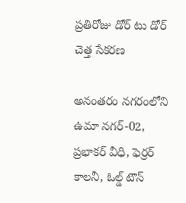ప్రతిరోజు డోర్ టు డోర్ చెత్త సేకరణ

అనంతరం నగరంలోని ఉమా నగర్-02, ప్రభాకర్ వీధి, ఫెర్రర్ కాలనీ, ఓల్డ్ టౌన్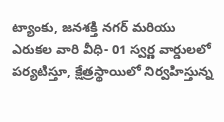ట్యాంకు, జనశక్తి నగర్ మరియు ఎరుకల వారి వీధి- 01 స్వర్ణ వార్డులలో పర్యటిస్తూ, క్షేత్రస్థాయిలో నిర్వహిస్తున్న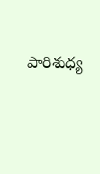పారిశుధ్య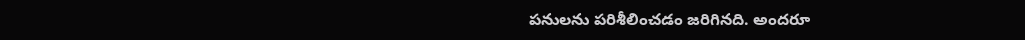పనులను పరిశీలించడం జరిగినది. అందరూ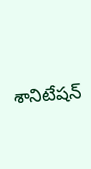శానిటేషన్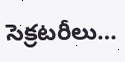సెక్రటరీలు…